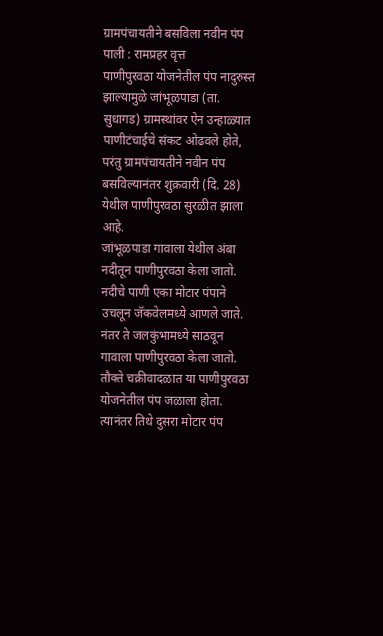ग्रामपंचायतीने बसविला नवीन पंप
पाली : रामप्रहर वृत्त
पाणीपुरवठा योजनेतील पंप नादुरुस्त झाल्यामुळे जांभूळपाडा (ता. सुधागड) ग्रामस्थांवर ऐन उन्हाळ्यात पाणीटंचाईचे संकट ओढवले होते, परंतु ग्रामपंचायतीने नवीन पंप बसविल्यानंतर शुक्रवारी (दि. 28) येथील पाणीपुरवठा सुरळीत झाला आहे.
जांभूळपाडा गावाला येथील अंबा नदीतून पाणीपुरवठा केला जातो. नदीचे पाणी एका मोटार पंपाने उचलून जॅकवेलमध्ये आणले जाते. नंतर ते जलकुंभामध्ये साठवून गावाला पाणीपुरवठा केला जातो. तौक्ते चक्रीवादळात या पाणीपुरवठा योजनेतील पंप जळाला होता. त्यानंतर तिथे दुसरा मोटार पंप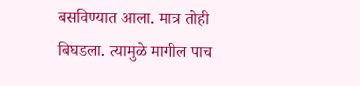बसविण्यात आला. मात्र तोही बिघडला. त्यामुळे मागील पाच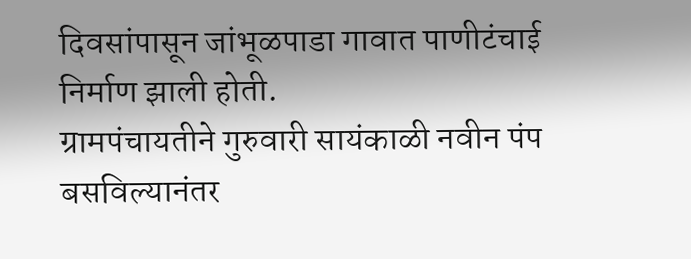दिवसांपासून जांभूळपाडा गावात पाणीटंचाई निर्माण झाली होती.
ग्रामपंचायतीने गुरुवारी सायंकाळी नवीन पंप बसविल्यानंतर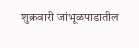शुक्रवारी जांभूळपाडातील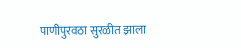पाणीपुरवठा सुरळीत झाला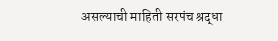असल्याची माहिती सरपंच श्रद्धा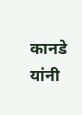कानडे यांनी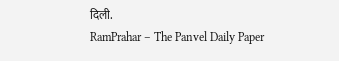दिली.
RamPrahar – The Panvel Daily Paper